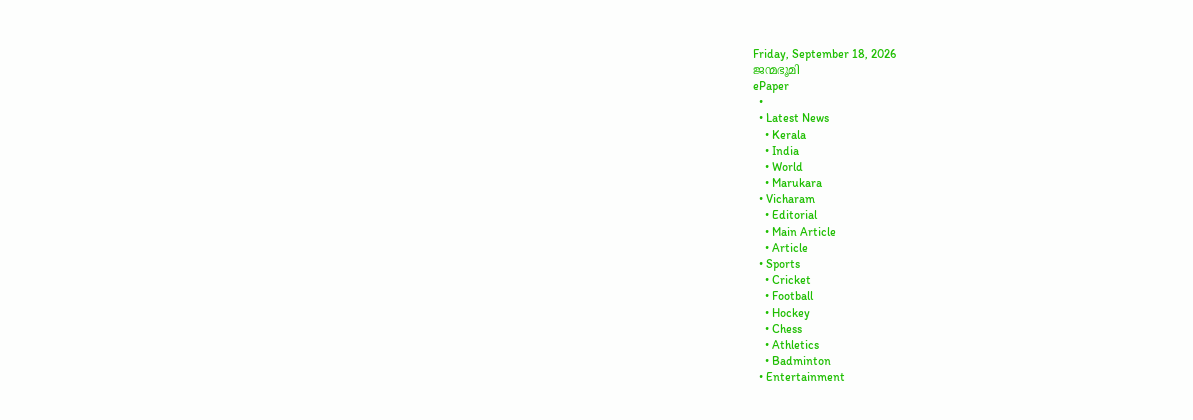Friday, September 18, 2026
ജന്മഭൂമി
ePaper
  •
  • Latest News
    • Kerala
    • India
    • World
    • Marukara
  • Vicharam
    • Editorial
    • Main Article
    • Article
  • Sports
    • Cricket
    • Football
    • Hockey
    • Chess
    • Athletics
    • Badminton
  • Entertainment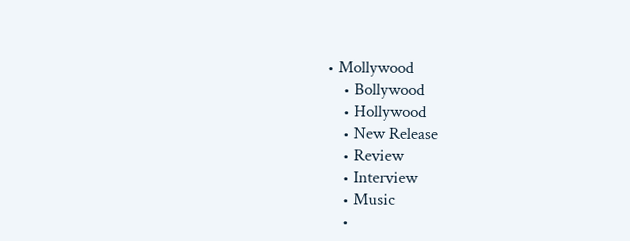• Mollywood
    • Bollywood
    • Hollywood
    • New Release
    • Review
    • Interview
    • Music
    •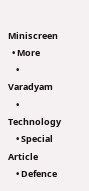Miniscreen
  • More
    • Varadyam
    • Technology
    • Special Article
    • Defence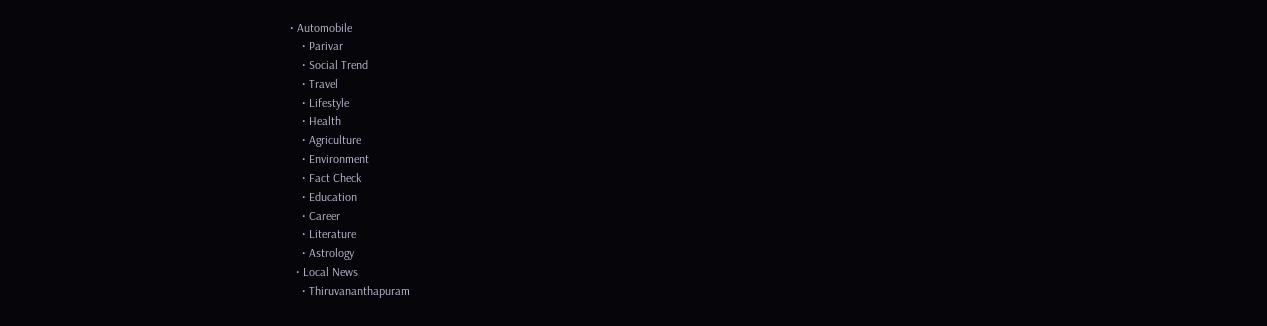• Automobile
    • Parivar
    • Social Trend
    • Travel
    • Lifestyle
    • Health
    • Agriculture
    • Environment
    • Fact Check
    • Education
    • Career
    • Literature
    • Astrology
  • Local News
    • Thiruvananthapuram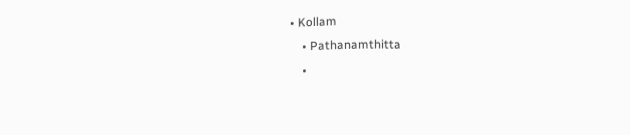• Kollam
    • Pathanamthitta
    •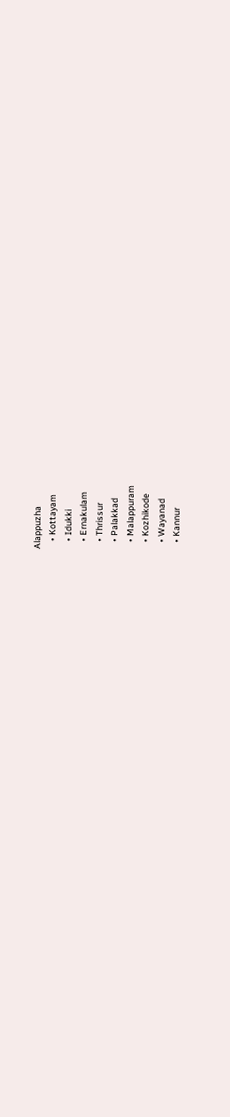Alappuzha
    • Kottayam
    • Idukki
    • Ernakulam
    • Thrissur
    • Palakkad
    • Malappuram
    • Kozhikode
    • Wayanad
    • Kannur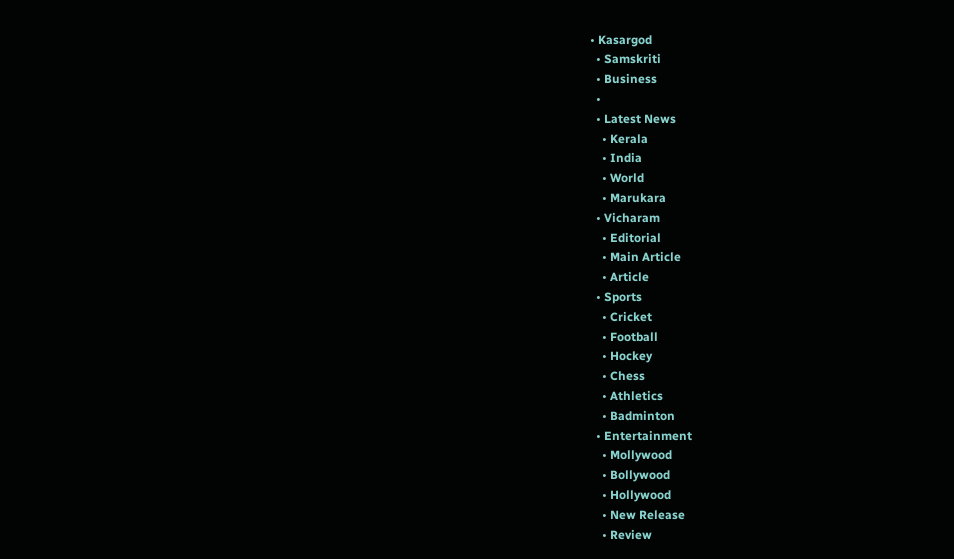• Kasargod
  • Samskriti
  • Business
  •
  • Latest News
    • Kerala
    • India
    • World
    • Marukara
  • Vicharam
    • Editorial
    • Main Article
    • Article
  • Sports
    • Cricket
    • Football
    • Hockey
    • Chess
    • Athletics
    • Badminton
  • Entertainment
    • Mollywood
    • Bollywood
    • Hollywood
    • New Release
    • Review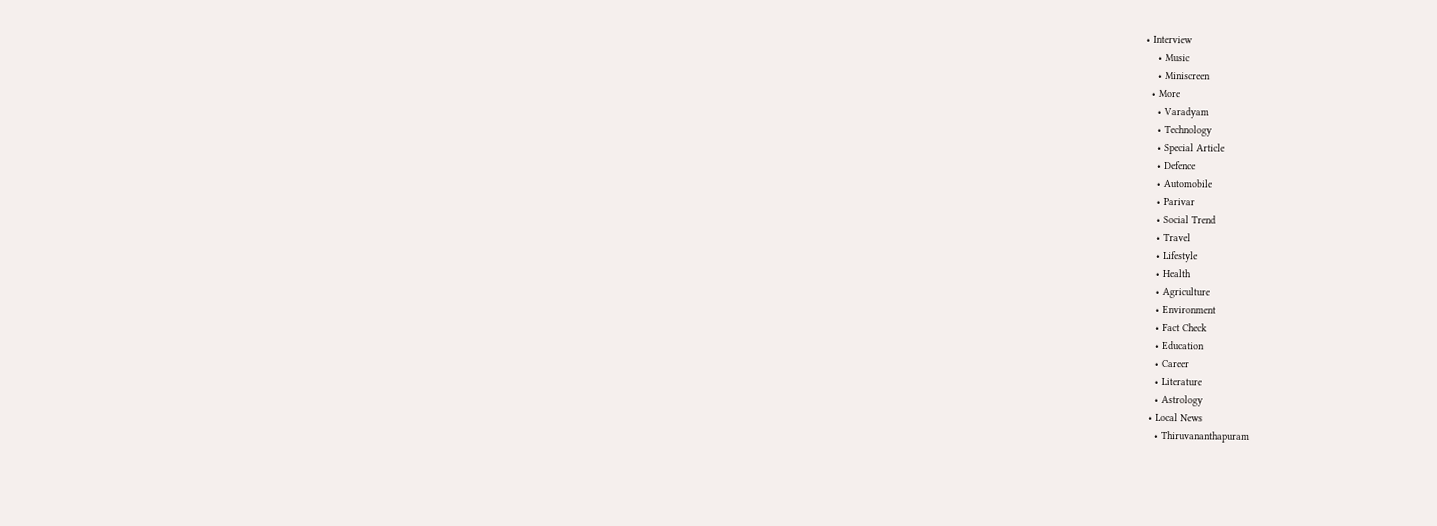• Interview
    • Music
    • Miniscreen
  • More
    • Varadyam
    • Technology
    • Special Article
    • Defence
    • Automobile
    • Parivar
    • Social Trend
    • Travel
    • Lifestyle
    • Health
    • Agriculture
    • Environment
    • Fact Check
    • Education
    • Career
    • Literature
    • Astrology
  • Local News
    • Thiruvananthapuram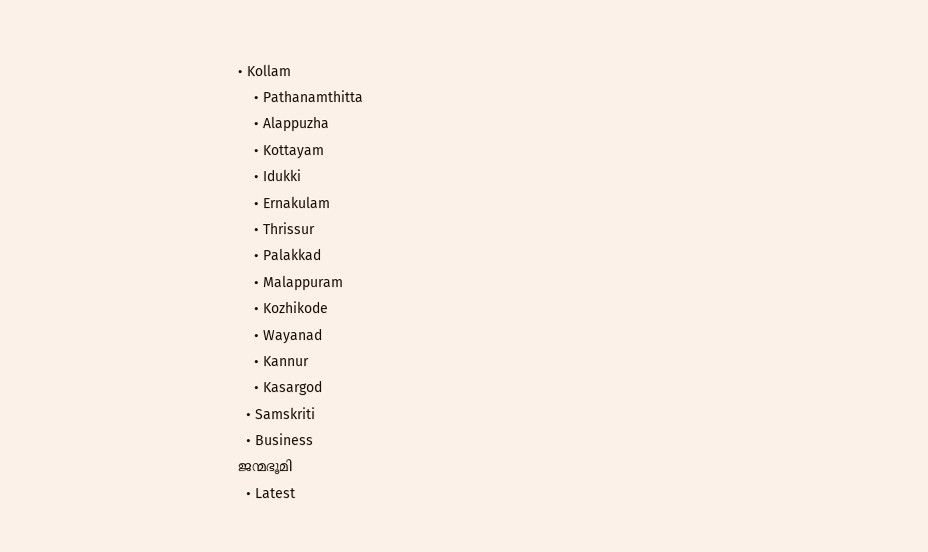• Kollam
    • Pathanamthitta
    • Alappuzha
    • Kottayam
    • Idukki
    • Ernakulam
    • Thrissur
    • Palakkad
    • Malappuram
    • Kozhikode
    • Wayanad
    • Kannur
    • Kasargod
  • Samskriti
  • Business
ജന്മഭൂമി
  • Latest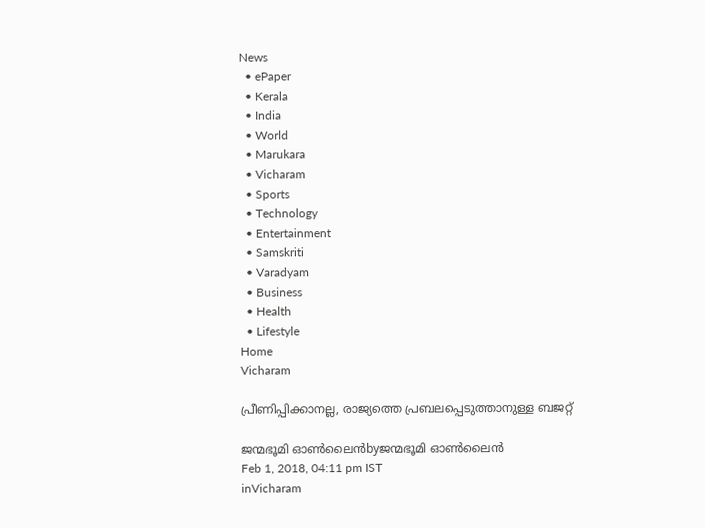News
  • ePaper
  • Kerala
  • India
  • World
  • Marukara
  • Vicharam
  • Sports
  • Technology
  • Entertainment
  • Samskriti
  • Varadyam
  • Business
  • Health
  • Lifestyle
Home
Vicharam

പ്രീണിപ്പിക്കാനല്ല, രാജ്യത്തെ പ്രബലപ്പെടുത്താനുള്ള ബജറ്റ്

ജന്മഭൂമി ഓണ്‍ലൈന്‍byജന്മഭൂമി ഓണ്‍ലൈന്‍
Feb 1, 2018, 04:11 pm IST
inVicharam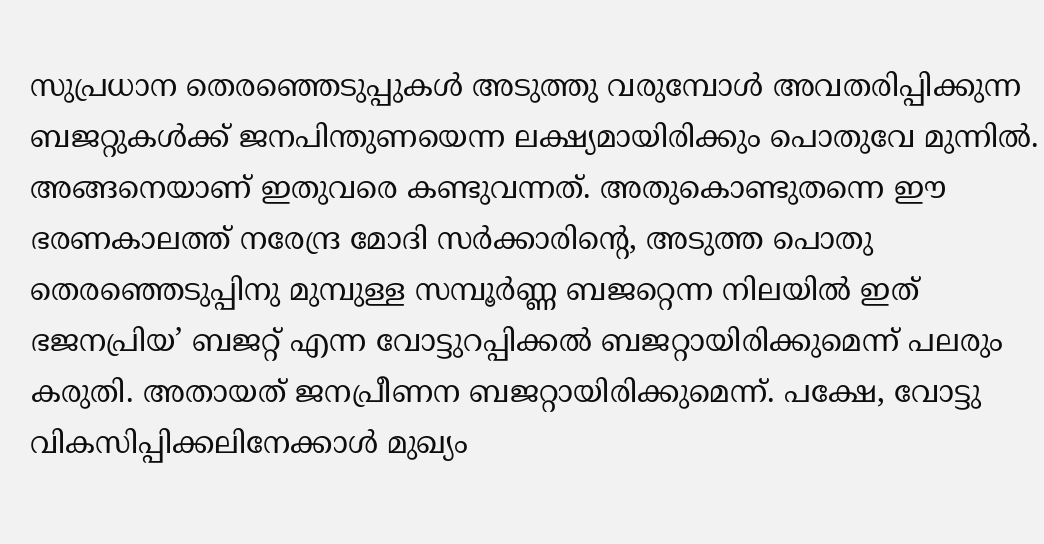സുപ്രധാന തെരഞ്ഞെടുപ്പുകള്‍ അടുത്തു വരുമ്പോള്‍ അവതരിപ്പിക്കുന്ന ബജറ്റുകള്‍ക്ക് ജനപിന്തുണയെന്ന ലക്ഷ്യമായിരിക്കും പൊതുവേ മുന്നില്‍. അങ്ങനെയാണ് ഇതുവരെ കണ്ടുവന്നത്. അതുകൊണ്ടുതന്നെ ഈ ഭരണകാലത്ത് നരേന്ദ്ര മോദി സര്‍ക്കാരിന്റെ, അടുത്ത പൊതു തെരഞ്ഞെടുപ്പിനു മുമ്പുള്ള സമ്പൂര്‍ണ്ണ ബജറ്റെന്ന നിലയില്‍ ഇത് ഭജനപ്രിയ’ ബജറ്റ് എന്ന വോട്ടുറപ്പിക്കല്‍ ബജറ്റായിരിക്കുമെന്ന് പലരും കരുതി. അതായത് ജനപ്രീണന ബജറ്റായിരിക്കുമെന്ന്. പക്ഷേ, വോട്ടു വികസിപ്പിക്കലിനേക്കാള്‍ മുഖ്യം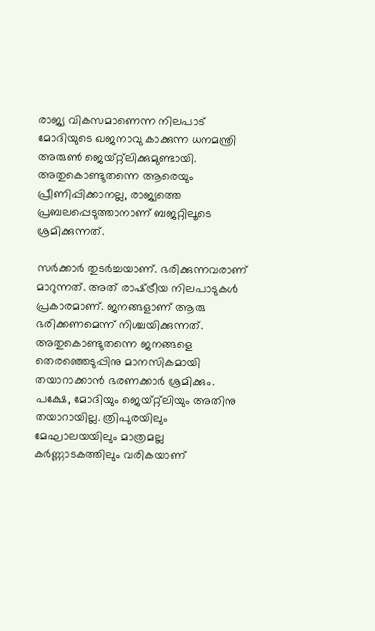രാജ്യ വികസമാണെന്ന നിലപാട് മോദിയുടെ ഖജനാവു കാക്കുന്ന ധനമന്ത്രി അരുണ്‍ ജെയ്റ്റ്ലിക്കുമുണ്ടായി. അതുകൊണ്ടുതന്നെ ആരെയും പ്രീണിപ്പിക്കാനല്ല, രാജ്യത്തെ പ്രബലപ്പെടുത്താനാണ് ബജറ്റിലൂടെ ശ്രമിക്കുന്നത്.

സര്‍ക്കാര്‍ തുടര്‍ച്ചയാണ്. ഭരിക്കുന്നവരാണ് മാറുന്നത്. അത് രാഷ്‌ട്രീയ നിലപാടുകള്‍ പ്രകാരമാണ്. ജനങ്ങളാണ് ആരു ഭരിക്കണമെന്ന് നിശ്ചയിക്കുന്നത്. അതുകൊണ്ടുതന്നെ ജനങ്ങളെ തെരഞ്ഞെടുപ്പിനു മാനസികമായി തയാറാക്കാന്‍ ഭരണക്കാര്‍ ശ്രമിക്കും. പക്ഷേ, മോദിയും ജെയ്റ്റ്ലിയും അതിനു തയാറായില്ല. ത്രിപുരയിലും മേഘാലയയിലും മാത്രമല്ല കര്‍ണ്ണാടകത്തിലും വരികയാണ്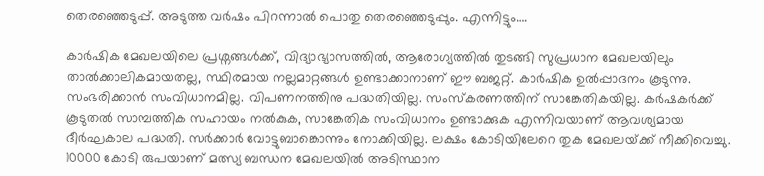തെരഞ്ഞെടുപ്പ്. അടുത്ത വര്‍ഷം പിറന്നാല്‍ പൊതു തെരഞ്ഞെടുപ്പും. എന്നിട്ടും….

കാര്‍ഷിക മേഖലയിലെ പ്രശ്നങ്ങള്‍ക്ക്, വിദ്യാഭ്യാസത്തില്‍, ആരോഗ്യത്തില്‍ തുടങ്ങി സുപ്രധാന മേഖലയിലും താല്‍ക്കാലികമായതല്ല, സ്ഥിരമായ നല്ലമാറ്റങ്ങള്‍ ഉണ്ടാക്കാനാണ് ഈ ബജറ്റ്. കാര്‍ഷിക ഉല്‍പ്പാദനം കൂടുന്നു. സംഭരിക്കാന്‍ സംവിധാനമില്ല. വിപണനത്തിനു പദ്ധതിയില്ല. സംസ്‌കരണത്തിന് സാങ്കേതികയില്ല. കര്‍ഷകര്‍ക്ക് കൂടുതല്‍ സാമ്പത്തിക സഹായം നല്‍കുക, സാങ്കേതിക സംവിധാനം ഉണ്ടാക്കുക എന്നിവയാണ് ആവശ്യമായ ദീര്‍ഘകാല പദ്ധതി. സര്‍ക്കാര്‍ വോട്ടുബാങ്കൊന്നും നോക്കിയില്ല. ലക്ഷം കോടിയിലേറെ തുക മേഖലയ്‌ക്ക് നീക്കിവെച്ചു. 10000 കോടി രുപയാണ് മത്സ്യ ബന്ധന മേഖലയില്‍ അടിസ്ഥാന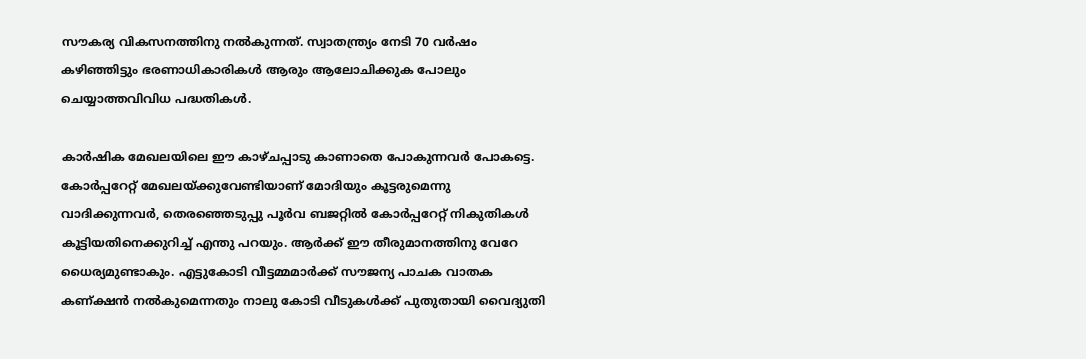സൗകര്യ വികസനത്തിനു നല്‍കുന്നത്. സ്വാതന്ത്ര്യം നേടി 70 വര്‍ഷം കഴിഞ്ഞിട്ടും ഭരണാധികാരികള്‍ ആരും ആലോചിക്കുക പോലും ചെയ്യാത്തവിവിധ പദ്ധതികള്‍.

കാര്‍ഷിക മേഖലയിലെ ഈ കാഴ്ചപ്പാടു കാണാതെ പോകുന്നവര്‍ പോകട്ടെ. കോര്‍പ്പറേറ്റ് മേഖലയ്‌ക്കുവേണ്ടിയാണ് മോദിയും കൂട്ടരുമെന്നു വാദിക്കുന്നവര്‍, തെരഞ്ഞെടുപ്പു പൂര്‍വ ബജറ്റില്‍ കോര്‍പ്പറേറ്റ് നികുതികള്‍ കൂട്ടിയതിനെക്കുറിച്ച് എന്തു പറയും. ആര്‍ക്ക് ഈ തീരുമാനത്തിനു വേറേ ധൈര്യമുണ്ടാകും. എട്ടുകോടി വീട്ടമ്മമാര്‍ക്ക് സൗജന്യ പാചക വാതക കണ്ക്ഷന്‍ നല്‍കുമെന്നതും നാലു കോടി വീടുകള്‍ക്ക് പുതുതായി വൈദ്യുതി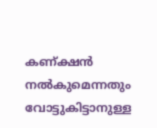കണ്ക്ഷന്‍ നല്‍കുമെന്നതും വോട്ടുകിട്ടാനുള്ള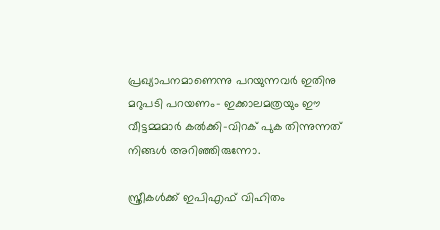പ്രഖ്യാപനമാണെന്നു പറയുന്നവര്‍ ഇതിനു മറുപടി പറയണം- ഇക്കാലമത്രയും ഈ വീട്ടമ്മമാര്‍ കല്‍ക്കി-വിറക് പുക തിന്നുന്നത് നിങ്ങള്‍ അറിഞ്ഞിരുന്നോ.

സ്ത്രീകള്‍ക്ക് ഇപിഎഫ് വിഹിതം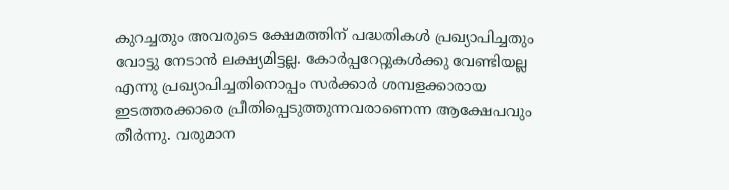കുറച്ചതും അവരുടെ ക്ഷേമത്തിന് പദ്ധതികള്‍ പ്രഖ്യാപിച്ചതും വോട്ടു നേടാന്‍ ലക്ഷ്യമിട്ടല്ല. കോര്‍പ്പറേറ്റുകള്‍ക്കു വേണ്ടിയല്ല എന്നു പ്രഖ്യാപിച്ചതിനൊപ്പം സര്‍ക്കാര്‍ ശമ്പളക്കാരായ ഇടത്തരക്കാരെ പ്രീതിപ്പെടുത്തുന്നവരാണെന്ന ആക്ഷേപവും തീര്‍ന്നു. വരുമാന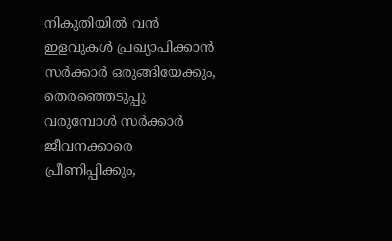നികുതിയില്‍ വന്‍ ഇളവുകള്‍ പ്രഖ്യാപിക്കാന്‍ സര്‍ക്കാര്‍ ഒരുങ്ങിയേക്കും, തെരഞ്ഞെടുപ്പു വരുമ്പോള്‍ സര്‍ക്കാര്‍ ജീവനക്കാരെ പ്രീണിപ്പിക്കും,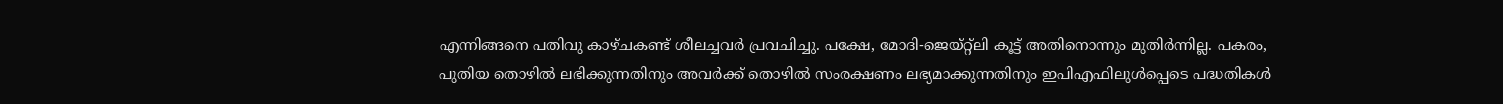എന്നിങ്ങനെ പതിവു കാഴ്ചകണ്ട് ശീലച്ചവര്‍ പ്രവചിച്ചു. പക്ഷേ, മോദി-ജെയ്റ്റ്ലി കൂട്ട് അതിനൊന്നും മുതിര്‍ന്നില്ല. പകരം, പുതിയ തൊഴില്‍ ലഭിക്കുന്നതിനും അവര്‍ക്ക് തൊഴില്‍ സംരക്ഷണം ലഭ്യമാക്കുന്നതിനും ഇപിഎഫിലുള്‍പ്പെടെ പദ്ധതികള്‍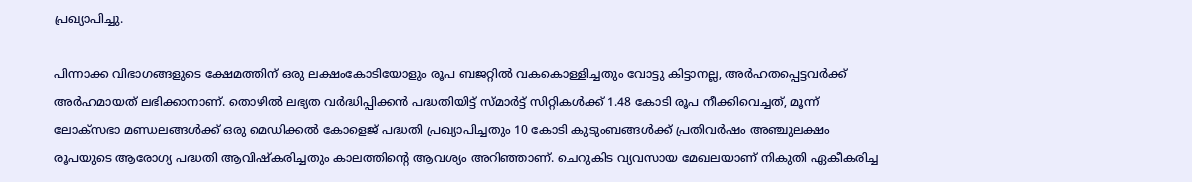പ്രഖ്യാപിച്ചു.

പിന്നാക്ക വിഭാഗങ്ങളുടെ ക്ഷേമത്തിന് ഒരു ലക്ഷംകോടിയോളും രൂപ ബജറ്റില്‍ വകകൊള്ളിച്ചതും വോട്ടു കിട്ടാനല്ല, അര്‍ഹതപ്പെട്ടവര്‍ക്ക് അര്‍ഹമായത് ലഭിക്കാനാണ്. തൊഴില്‍ ലഭ്യത വര്‍ദ്ധിപ്പിക്കന്‍ പദ്ധതിയിട്ട് സ്മാര്‍ട്ട് സിറ്റികള്‍ക്ക് 1.48 കോടി രൂപ നീക്കിവെച്ചത്, മൂന്ന് ലോക്സഭാ മണ്ഡലങ്ങള്‍ക്ക് ഒരു മെഡിക്കല്‍ കോളെജ് പദ്ധതി പ്രഖ്യാപിച്ചതും 10 കോടി കുടുംബങ്ങള്‍ക്ക് പ്രതിവര്‍ഷം അഞ്ചുലക്ഷം രൂപയുടെ ആരോഗ്യ പദ്ധതി ആവിഷ്‌കരിച്ചതും കാലത്തിന്റെ ആവശ്യം അറിഞ്ഞാണ്. ചെറുകിട വ്യവസായ മേഖലയാണ് നികുതി ഏകീകരിച്ച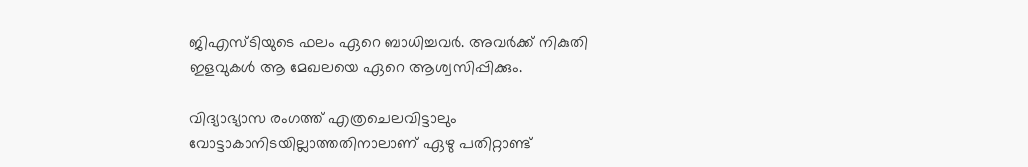ജിഎസ്ടിയുടെ ഫലം ഏറെ ബാധിച്ചവര്‍. അവര്‍ക്ക് നികുതി ഇളവുകള്‍ ആ മേഖലയെ ഏറെ ആശ്വസിപ്പിക്കും.

വിദ്യാഭ്യാസ രംഗത്ത് എത്രചെലവിട്ടാലും വോട്ടാകാനിടയില്ലാത്തതിനാലാണ് ഏഴു പതിറ്റാണ്ട്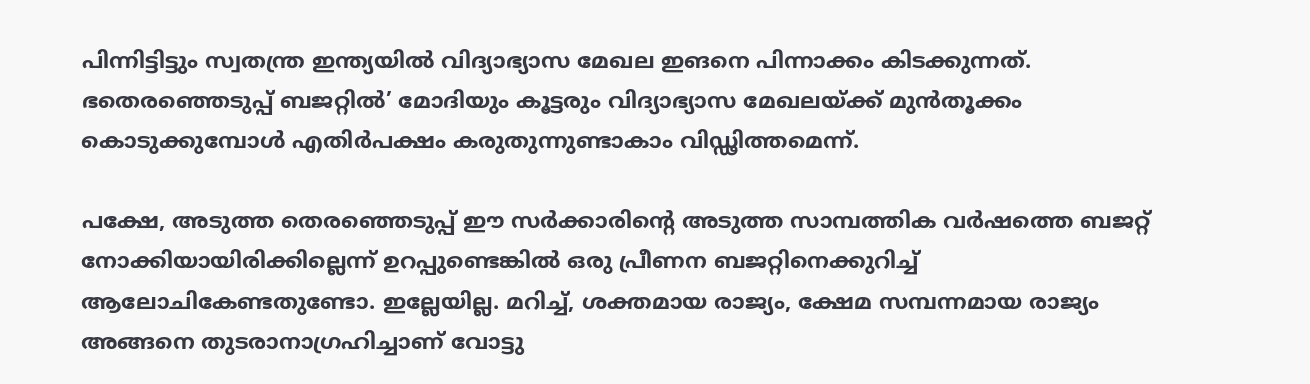പിന്നിട്ടിട്ടും സ്വതന്ത്ര ഇന്ത്യയില്‍ വിദ്യാഭ്യാസ മേഖല ഇങനെ പിന്നാക്കം കിടക്കുന്നത്. ഭതെരഞ്ഞെടുപ്പ് ബജറ്റില്‍’ മോദിയും കൂട്ടരും വിദ്യാഭ്യാസ മേഖലയ്‌ക്ക് മുന്‍തൂക്കം കൊടുക്കുമ്പോള്‍ എതിര്‍പക്ഷം കരുതുന്നുണ്ടാകാം വിഡ്ഢിത്തമെന്ന്.

പക്ഷേ, അടുത്ത തെരഞ്ഞെടുപ്പ് ഈ സര്‍ക്കാരിന്റെ അടുത്ത സാമ്പത്തിക വര്‍ഷത്തെ ബജറ്റ് നോക്കിയായിരിക്കില്ലെന്ന് ഉറപ്പുണ്ടെങ്കില്‍ ഒരു പ്രീണന ബജറ്റിനെക്കുറിച്ച് ആലോചികേണ്ടതുണ്ടോ. ഇല്ലേയില്ല. മറിച്ച്, ശക്തമായ രാജ്യം, ക്ഷേമ സമ്പന്നമായ രാജ്യം അങ്ങനെ തുടരാനാഗ്രഹിച്ചാണ് വോട്ടു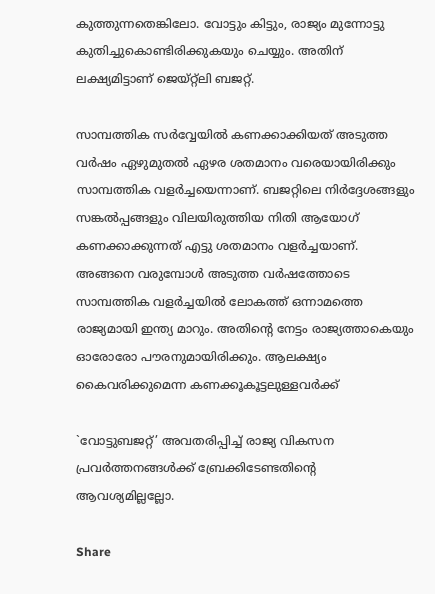കുത്തുന്നതെങ്കിലോ. വോട്ടും കിട്ടും, രാജ്യം മുന്നോട്ടു കുതിച്ചുകൊണ്ടിരിക്കുകയും ചെയ്യും. അതിന് ലക്ഷ്യമിട്ടാണ് ജെയ്റ്റ്ലി ബജറ്റ്.

സാമ്പത്തിക സര്‍വ്വേയില്‍ കണക്കാക്കിയത് അടുത്ത വര്‍ഷം ഏഴുമുതല്‍ ഏഴര ശതമാനം വരെയായിരിക്കും സാമ്പത്തിക വളര്‍ച്ചയെന്നാണ്. ബജറ്റിലെ നിര്‍ദ്ദേശങ്ങളും സങ്കല്‍പ്പങ്ങളും വിലയിരുത്തിയ നിതി ആയോഗ് കണക്കാക്കുന്നത് എട്ടു ശതമാനം വളര്‍ച്ചയാണ്. അങ്ങനെ വരുമ്പോള്‍ അടുത്ത വര്‍ഷത്തോടെ സാമ്പത്തിക വളര്‍ച്ചയില്‍ ലോകത്ത് ഒന്നാമത്തെ രാജ്യമായി ഇന്ത്യ മാറും. അതിന്റെ നേട്ടം രാജ്യത്താകെയും ഓരോരോ പൗരനുമായിരിക്കും. ആലക്ഷ്യം കൈവരിക്കുമെന്ന കണക്കൂകൂട്ടലുള്ളവര്‍ക്ക്

`വോട്ടുബജറ്റ്’ അവതരിപ്പിച്ച് രാജ്യ വികസന പ്രവര്‍ത്തനങ്ങള്‍ക്ക് ബ്രേക്കിടേണ്ടതിന്റെ ആവശ്യമില്ലല്ലോ.

Share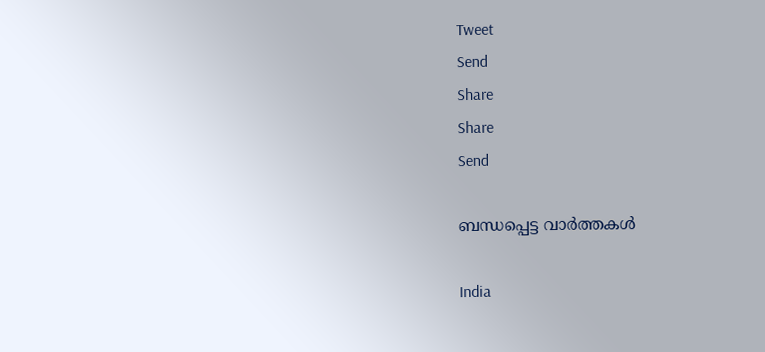Tweet
Send
Share
Share
Send

ബന്ധപ്പെട്ട വാര്‍ത്തകള്‍

India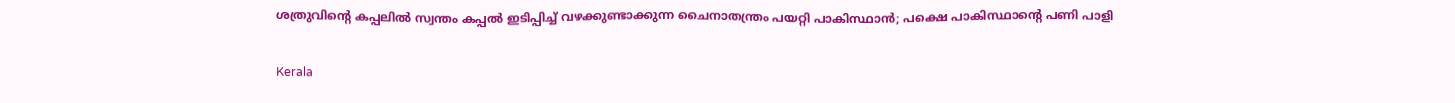ശത്രുവിന്റെ കപ്പലില്‍ സ്വന്തം കപ്പല്‍ ഇടിപ്പിച്ച് വഴക്കുണ്ടാക്കുന്ന ചൈനാതന്ത്രം പയറ്റി പാകിസ്ഥാന്‍; പക്ഷെ പാകിസ്ഥാന്റെ പണി പാളി

Kerala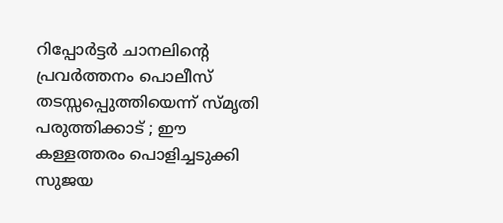റിപ്പോര്‍ട്ടര്‍ ചാനലിന്റെ പ്രവര്‍ത്തനം പൊലീസ് തടസ്സപ്പെുത്തിയെന്ന് സ്മൃതി പരുത്തിക്കാട് ; ഈ കള്ളത്തരം പൊളിച്ചടുക്കി സുജയ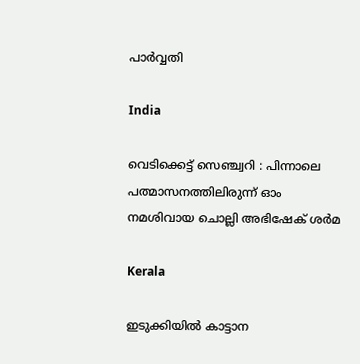പാര്‍വ്വതി

India

വെടിക്കെട്ട് സെഞ്ച്വറി : പിന്നാലെ പത്മാസനത്തിലിരുന്ന് ഓം നമശിവായ ചൊല്ലി അഭിഷേക് ശര്‍മ

Kerala

ഇടുക്കിയില്‍ കാട്ടാന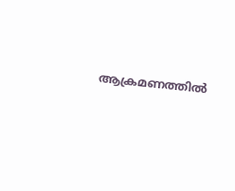ആക്രമണത്തില്‍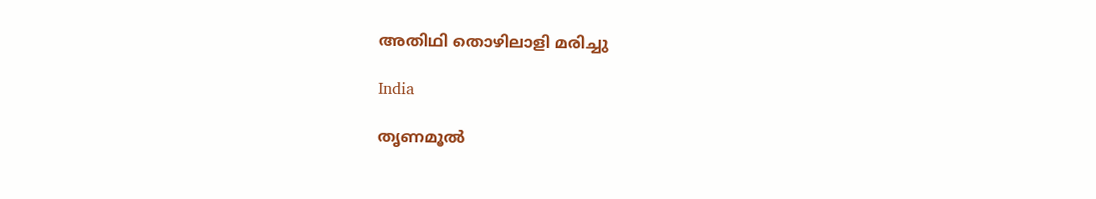അതിഥി തൊഴിലാളി മരിച്ചു

India

തൃണമൂല്‍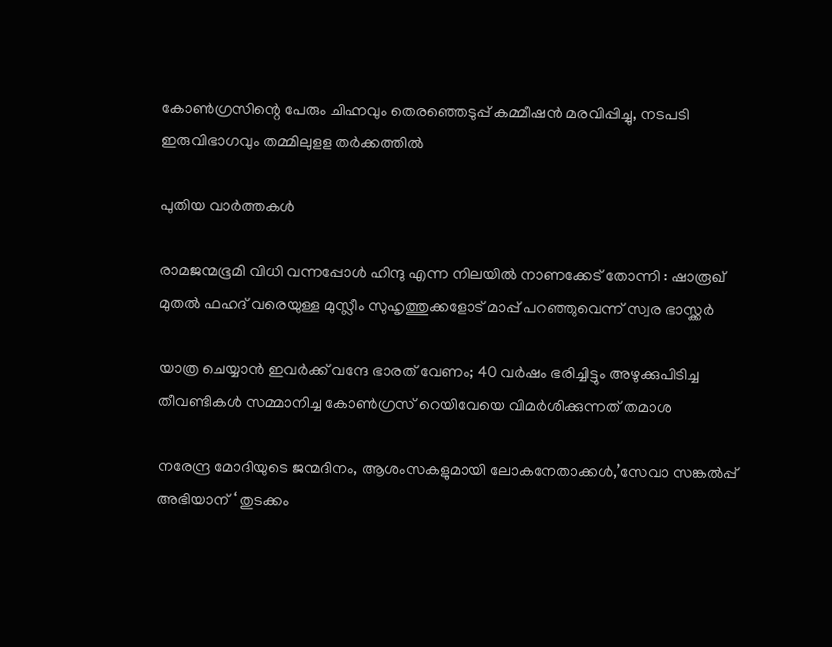കോണ്‍ഗ്രസിന്റെ പേരും ചിഹ്നവും തെരഞ്ഞെടുപ്പ് കമ്മീഷന്‍ മരവിപ്പിച്ചു, നടപടി ഇരുവിഭാഗവും തമ്മിലുളള തര്‍ക്കത്തില്‍

പുതിയ വാര്‍ത്തകള്‍

രാമജന്മഭൂമി വിധി വന്നപ്പോൾ ഹിന്ദു എന്ന നിലയിൽ നാണക്കേട് തോന്നി : ഷാരൂഖ് മുതൽ ഫഹദ് വരെയുള്ള മുസ്ലീം സുഹൃത്തുക്കളോട് മാപ്പ് പറഞ്ഞുവെന്ന് സ്വര ഭാസ്ക്കർ

യാത്ര ചെയ്യാന്‍ ഇവര്‍ക്ക് വന്ദേ ഭാരത് വേണം; 40 വര്‍ഷം ഭരിച്ചിട്ടും അഴുക്കുപിടിച്ച തീവണ്ടികള്‍ സമ്മാനിച്ച കോണ്‍ഗ്രസ് റെയിവേയെ വിമര്‍ശിക്കുന്നത് തമാശ

നരേന്ദ്ര മോദിയുടെ ജന്മദിനം, ആശംസകളുമായി ലോകനേതാക്കള്‍,’സേവാ സങ്കല്‍പ്പ് അഭിയാന് ‘ തുടക്കം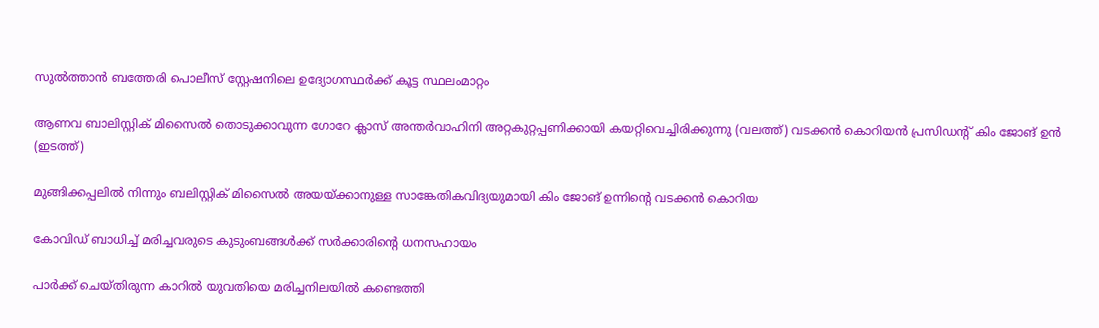സുല്‍ത്താന്‍ ബത്തേരി പൊലീസ് സ്റ്റേഷനിലെ ഉദ്യോഗസ്ഥര്‍ക്ക് കൂട്ട സ്ഥലംമാറ്റം

ആണവ ബാലിസ്റ്റിക് മിസൈല്‍ തൊടുക്കാവുന്ന ഗോറേ ക്ലാസ് അന്തര്‍വാഹിനി അറ്റകുറ്റപ്പണിക്കായി കയറ്റിവെച്ചിരിക്കുന്നു (വലത്ത്) വടക്കന്‍ കൊറിയന്‍ പ്രസിഡന്‍റ് കിം ജോങ് ഉന്‍ (ഇടത്ത്)

മുങ്ങിക്കപ്പലില്‍ നിന്നും ബലിസ്റ്റിക് മിസൈല്‍ അയയ്‌ക്കാനുള്ള സാങ്കേതികവിദ്യയുമായി കിം ജോങ് ഉന്നിന്റെ വടക്കന്‍ കൊറിയ

കോവിഡ് ബാധിച്ച് മരിച്ചവരുടെ കുടുംബങ്ങള്‍ക്ക് സര്‍ക്കാരിന്റെ ധനസഹായം

പാര്‍ക്ക് ചെയ്തിരുന്ന കാറില്‍ യുവതിയെ മരിച്ചനിലയില്‍ കണ്ടെത്തി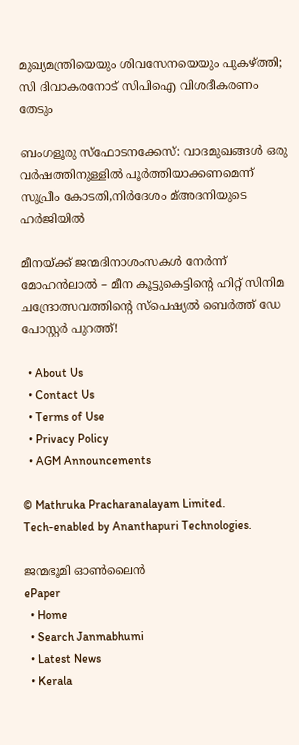മുഖ്യമന്ത്രിയെയും ശിവസേനയെയും പുകഴ്‌ത്തി; സി ദിവാകരനോട് സിപിഐ വിശദീകരണം തേടും

ബംഗളൂരു സ്‌ഫോടനക്കേസ്: വാദമുഖങ്ങള്‍ ഒരു വര്‍ഷത്തിനുള്ളില്‍ പൂര്‍ത്തിയാക്കണമെന്ന് സുപ്രീം കോടതി,നിര്‍ദേശം മ്അദനിയുടെ ഹര്‍ജിയില്‍

മീനയ്‌ക്ക് ജന്മദിനാശംസകള്‍ നേര്‍ന്ന് മോഹൻലാൽ – മീന കൂട്ടുകെട്ടിന്റെ ഹിറ്റ് സിനിമ ചന്ദ്രോത്സവത്തിന്റെ സ്പെഷ്യൽ ബെർത്ത് ഡേ പോസ്റ്റർ പുറത്ത്!

  • About Us
  • Contact Us
  • Terms of Use
  • Privacy Policy
  • AGM Announcements

© Mathruka Pracharanalayam Limited.
Tech-enabled by Ananthapuri Technologies.

ജന്മഭൂമി ഓണ്‍ലൈന്‍
ePaper
  • Home
  • Search Janmabhumi
  • Latest News
  • Kerala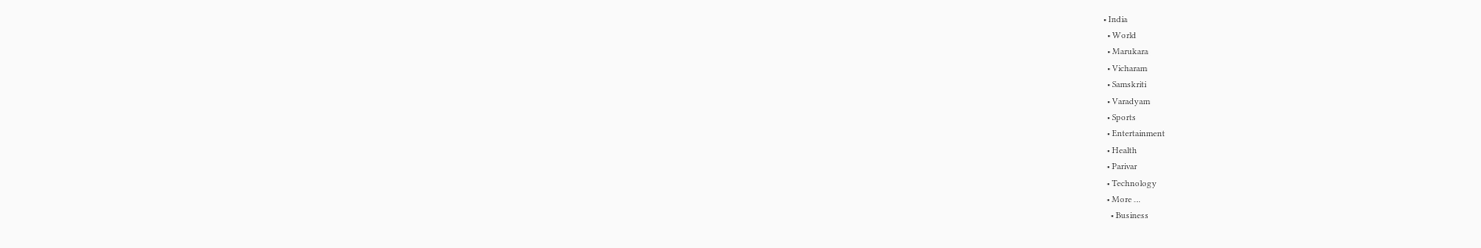• India
  • World
  • Marukara
  • Vicharam
  • Samskriti
  • Varadyam
  • Sports
  • Entertainment
  • Health
  • Parivar
  • Technology
  • More …
    • Business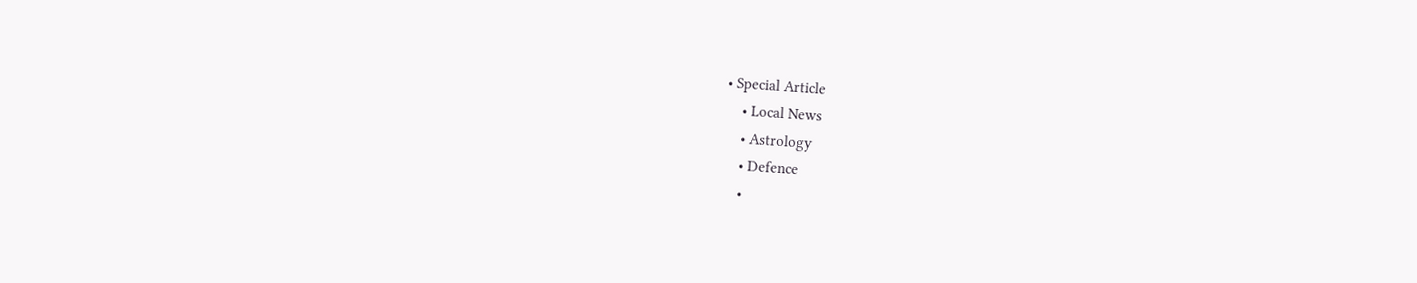• Special Article
    • Local News
    • Astrology
    • Defence
    •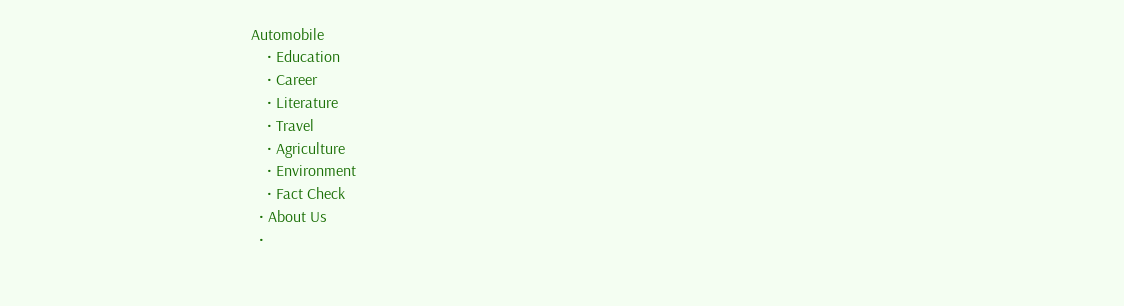Automobile
    • Education
    • Career
    • Literature
    • Travel
    • Agriculture
    • Environment
    • Fact Check
  • About Us
  •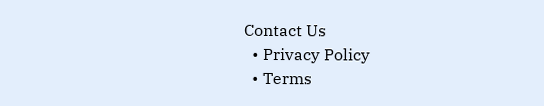Contact Us
  • Privacy Policy
  • Terms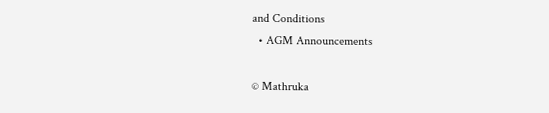and Conditions
  • AGM Announcements

© Mathruka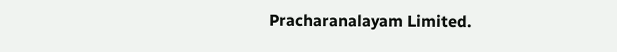Pracharanalayam Limited.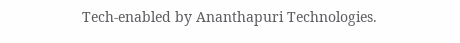Tech-enabled by Ananthapuri Technologies.